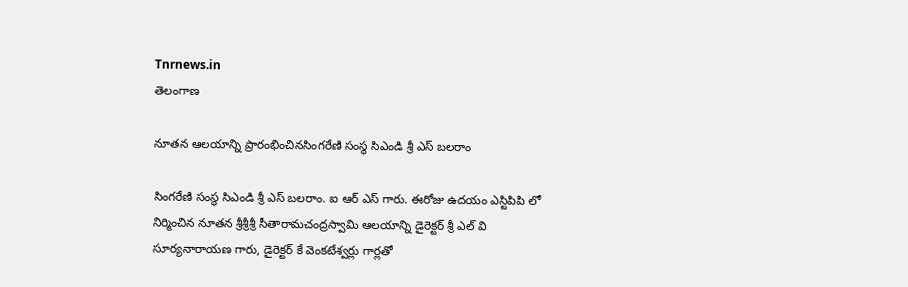Tnrnews.in
తెలంగాణ

నూతన ఆలయాన్ని ప్రారంభించినసింగరేణి సంస్థ సిఎండి శ్రీ ఎస్ బలరాం

సింగరేణి సంస్థ సిఎండి శ్రీ ఎస్ బలరాం. ఐ ఆర్ ఎస్ గారు. ఈరోజు ఉదయం ఎస్టిపిపి లో నిర్మించిన నూతన శ్రీశ్రీశ్రీ సీతారామచంద్రస్వామి ఆలయాన్ని డైరెక్టర్ శ్రీ ఎల్ వి సూర్యనారాయణ గారు, డైరెక్టర్ కే వెంకటేశ్వర్లు గార్లతో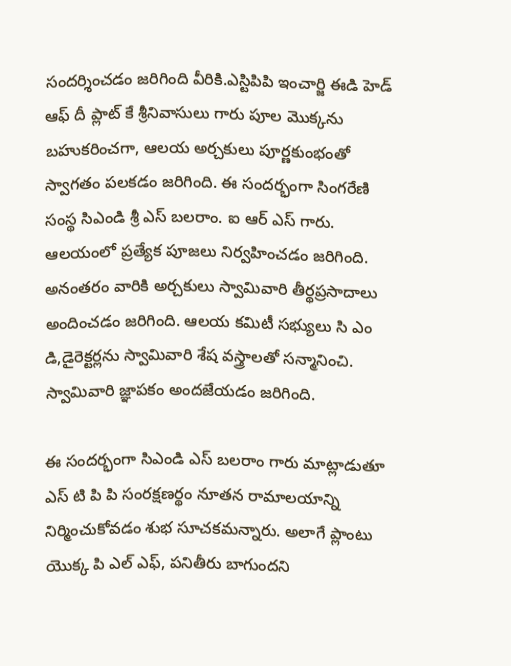సందర్శించడం జరిగింది వీరికి.ఎస్టిపిపి ఇంచార్జి ఈడి హెడ్ ఆఫ్ దీ ప్లాట్ కే శ్రీనివాసులు గారు పూల మొక్కను బహుకరించగా, ఆలయ అర్చకులు పూర్ణకుంభంతో స్వాగతం పలకడం జరిగింది. ఈ సందర్భంగా సింగరేణి సంస్థ సిఎండి శ్రీ ఎస్ బలరాం. ఐ ఆర్ ఎస్ గారు. ఆలయంలో ప్రత్యేక పూజలు నిర్వహించడం జరిగింది. అనంతరం వారికి అర్చకులు స్వామివారి తీర్థప్రసాదాలు అందించడం జరిగింది. ఆలయ కమిటీ సభ్యులు సి ఎం డి,డైరెక్టర్లను స్వామివారి శేష వస్త్రాలతో సన్మానించి. స్వామివారి జ్ఞాపకం అందజేయడం జరిగింది.

ఈ సందర్భంగా సిఎండి ఎస్ బలరాం గారు మాట్లాడుతూ ఎస్ టి పి పి సంరక్షణర్థం నూతన రామాలయాన్ని నిర్మించుకోవడం శుభ సూచకమన్నారు. అలాగే ప్లాంటు యొక్క పి ఎల్ ఎఫ్, పనితీరు బాగుందని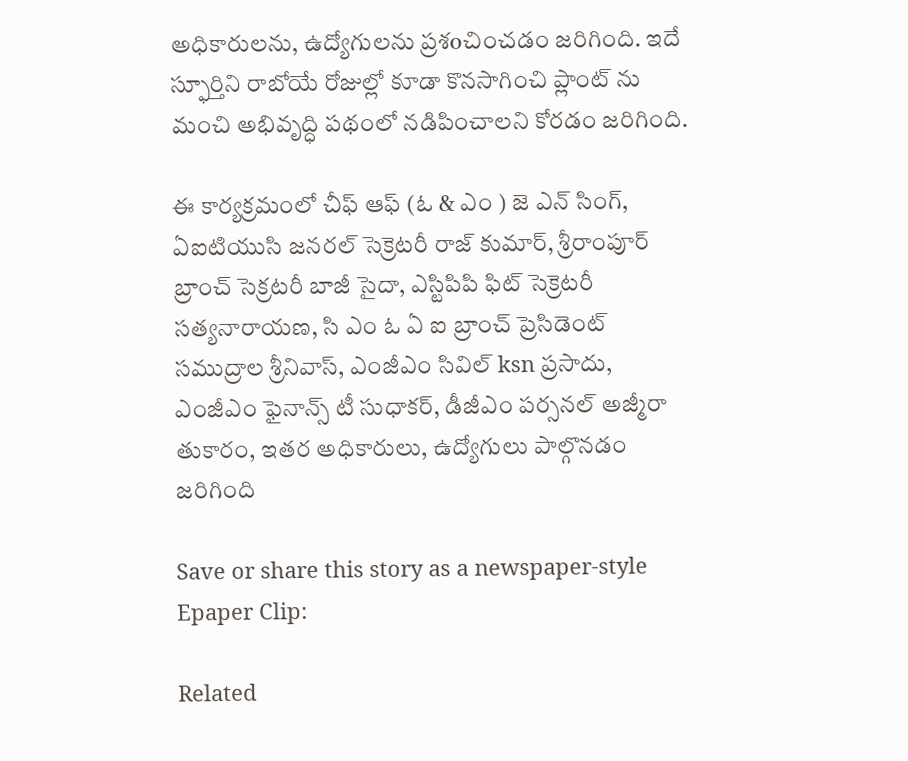అధికారులను, ఉద్యోగులను ప్రశoచించడం జరిగింది. ఇదే స్ఫూర్తిని రాబోయే రోజుల్లో కూడా కొనసాగించి ప్లాంట్ ను మంచి అభివృద్ధి పథంలో నడిపించాలని కోరడం జరిగింది.

ఈ కార్యక్రమంలో చీఫ్ ఆఫ్ (ఓ & ఎం ) జె ఎన్ సింగ్, ఏఐటియుసి జనరల్ సెక్రెటరీ రాజ్ కుమార్, శ్రీరాంపూర్ బ్రాంచ్ సెక్రటరీ బాజీ సైదా, ఎస్టిపిపి ఫిట్ సెక్రెటరీ సత్యనారాయణ, సి ఎం ఓ ఏ ఐ బ్రాంచ్ ప్రెసిడెంట్ సముద్రాల శ్రీనివాస్, ఎంజీఎం సివిల్ ksn ప్రసాదు, ఎంజీఎం ఫైనాన్స్ టీ సుధాకర్, డీజీఎం పర్సనల్ అజ్మీరా తుకారం, ఇతర అధికారులు, ఉద్యోగులు పాల్గొనడం జరిగింది

Save or share this story as a newspaper-style Epaper Clip:

Related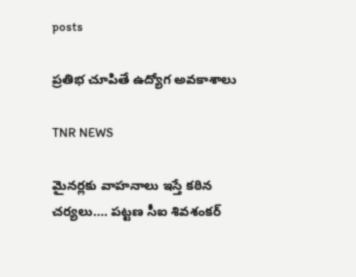posts

ప్రతిభ చూపితే ఉద్యోగ అవకాశాలు

TNR NEWS

మైనర్లకు వాహనాలు ఇస్తే కఠిన చర్యలు…. పట్టణ సీఐ శివశంకర్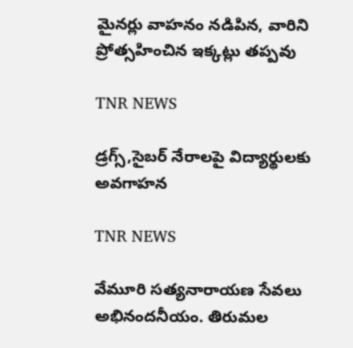మైనర్లు వాహనం నడిపిన, వారిని ప్రోత్సహించిన ఇక్కట్లు తప్పవు

TNR NEWS

డ్రగ్స్,సైబర్ నేరాలపై విద్యార్థులకు అవగాహన

TNR NEWS

వేమూరి సత్యనారాయణ సేవలు అభినందనీయం. తిరుమల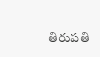తిరుపతి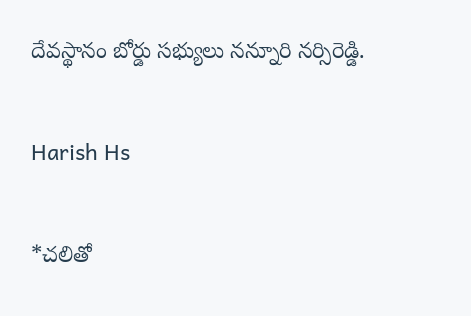దేవస్థానం బోర్డు సభ్యులు నన్నూరి నర్సిరెడ్డి.

Harish Hs

*చలితో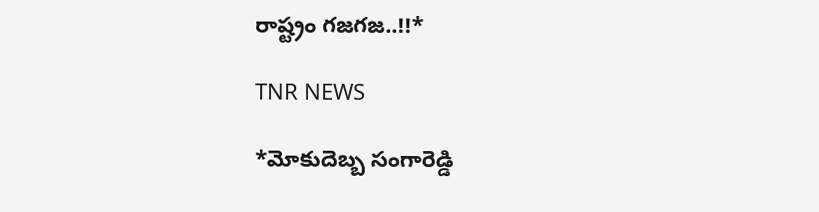రాష్ట్రం గజగజ..!!*

TNR NEWS

*మోకుదెబ్బ సంగారెడ్డి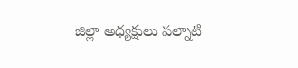జిల్లా అధ్యక్షులు పల్నాటి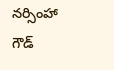నర్సింహా గౌడ్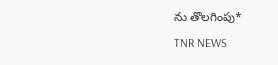ను తొలగింపు*

TNR NEWS